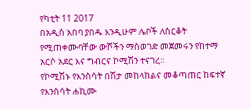የካቲት 11 2017
በአዲስ አበባ ያበዱ እንዲሁም ሌቦች ለስርቆት የሚጠቀሙባቸው ውሾችን ማስወገድ መጀመሩን የከተማ አርሶ አደር እና ግብርና ኮሚሽን ተናገረ፡፡
የኮሚሽኑ የእንስሳት በሽታ መከላከልና መቆጣጠር ከፍተኛ የእንስሳት ሐኪሙ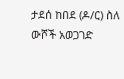ታደሰ ከበደ (ዶ/ር) ስለ ውሾች አወጋገድ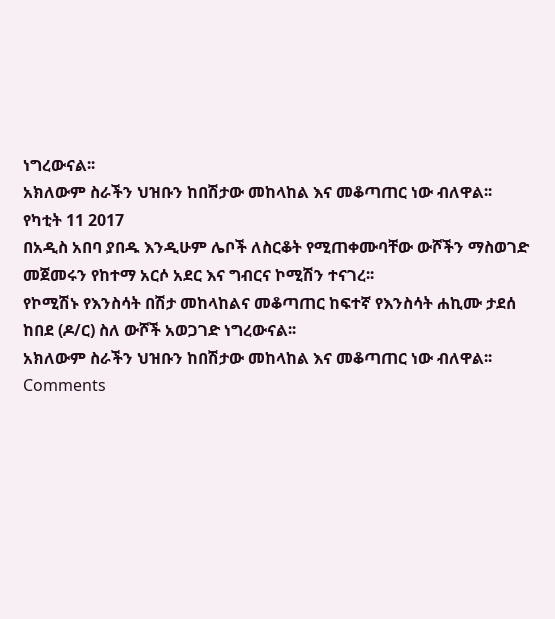ነግረውናል፡፡
አክለውም ስራችን ህዝቡን ከበሽታው መከላከል እና መቆጣጠር ነው ብለዋል፡፡
የካቲት 11 2017
በአዲስ አበባ ያበዱ እንዲሁም ሌቦች ለስርቆት የሚጠቀሙባቸው ውሾችን ማስወገድ መጀመሩን የከተማ አርሶ አደር እና ግብርና ኮሚሽን ተናገረ፡፡
የኮሚሽኑ የእንስሳት በሽታ መከላከልና መቆጣጠር ከፍተኛ የእንስሳት ሐኪሙ ታደሰ ከበደ (ዶ/ር) ስለ ውሾች አወጋገድ ነግረውናል፡፡
አክለውም ስራችን ህዝቡን ከበሽታው መከላከል እና መቆጣጠር ነው ብለዋል፡፡
Comments